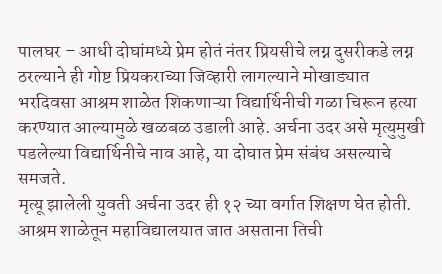पालघर – आधी दोघांमध्ये प्रेम होतं नंतर प्रियसीचे लग्न दुसरीकडे लग्न ठरल्याने ही गोष्ट प्रियकराच्या जिव्हारी लागल्याने मोखाड्यात भरदिवसा आश्रम शाळेत शिकणाऱ्या विद्यार्थिनीची गळा चिरून हत्या करण्यात आल्यामुळे खळबळ उडाली आहे. अर्चना उदर असे मृत्युमुखी पडलेल्या विद्यार्थिनीचे नाव आहे, या दोघात प्रेम संबंध असल्याचे समजते.
मृत्यू झालेली युवती अर्चना उदर ही १२ च्या वर्गात शिक्षण घेत होती. आश्रम शाळेतून महाविद्यालयात जात असताना तिची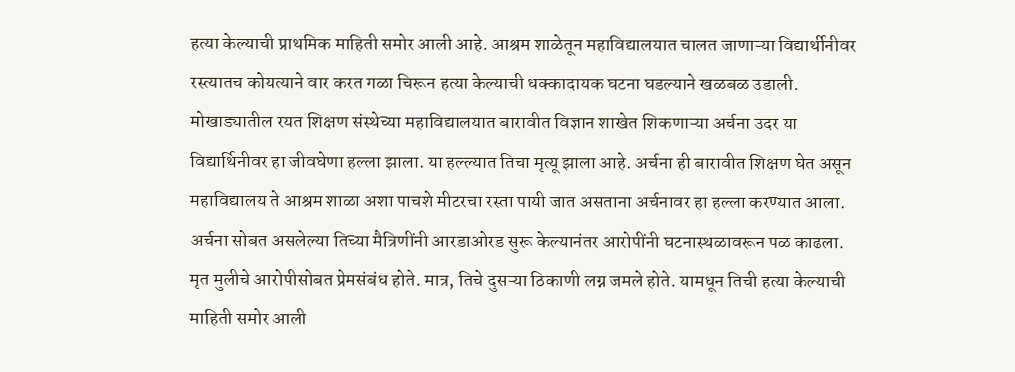हत्या केल्याची प्राथमिक माहिती समोर आली आहे. आश्रम शाळेतून महाविद्यालयात चालत जाणाऱ्या विद्यार्थीनीवर रस्त्यातच कोयत्याने वार करत गळा चिरून हत्या केल्याची धक्कादायक घटना घडल्याने खळबळ उडाली.
मोखाड्यातील रयत शिक्षण संस्थेच्या महाविद्यालयात बारावीत विज्ञान शाखेत शिकणाऱ्या अर्चना उदर या विद्यार्थिनीवर हा जीवघेणा हल्ला झाला. या हल्ल्यात तिचा मृत्यू झाला आहे. अर्चना ही बारावीत शिक्षण घेत असून महाविद्यालय ते आश्रम शाळा अशा पाचशे मीटरचा रस्ता पायी जात असताना अर्चनावर हा हल्ला करण्यात आला.
अर्चना सोबत असलेल्या तिच्या मैत्रिणींनी आरडाओरड सुरू केल्यानंतर आरोपींनी घटनास्थळावरून पळ काढला. मृत मुलीचे आरोपीसोबत प्रेमसंबंध होते. मात्र, तिचे दुसऱ्या ठिकाणी लग्न जमले होते. यामधून तिची हत्या केल्याची माहिती समोर आली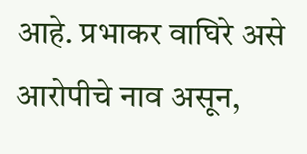आहे. प्रभाकर वाघिरे असे आरोपीचे नाव असून,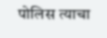पोलिस त्याचा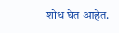शोध घेत आहेत.